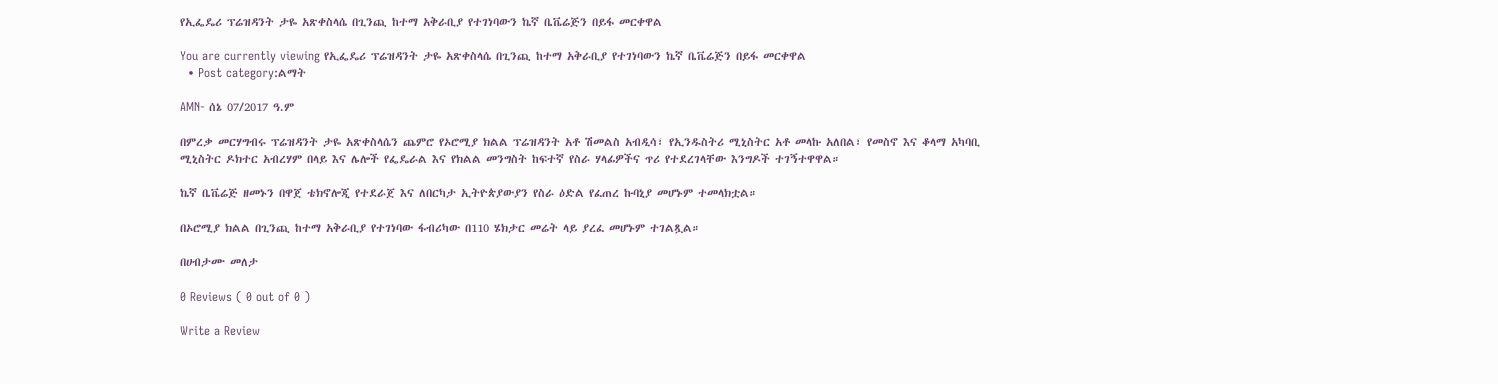የኢፌዴሪ ፕሬዝዳንት ታዬ አጽቀስላሴ በጊንጪ ከተማ አቅራቢያ የተገነባውን ኬኛ ቤቬሬጅን በይፋ መርቀዋል

You are currently viewing የኢፌዴሪ ፕሬዝዳንት ታዬ አጽቀስላሴ በጊንጪ ከተማ አቅራቢያ የተገነባውን ኬኛ ቤቬሬጅን በይፋ መርቀዋል
  • Post category:ልማት

AMN- ሰኔ 07/2017 ዓ.ም

በምረቃ መርሃግብሩ ፕሬዝዳንት ታዬ አጽቀስላሴን ጨምሮ የኦሮሚያ ክልል ፕሬዝዳንት አቶ ሽመልስ አብዲሳ፣ የኢንዱስትሪ ሚኒስትር አቶ መላኩ አለበል፣ የመስኖ እና ቆላማ አካባቢ ሚኒስትር ዶክተር አብረሃም በላይ እና ሌሎች የፌዴራል እና የክልል መንግስት ከፍተኛ የስራ ሃላፊዎችና ጥሪ የተደረገላቸው እንግዶች ተገኝተዋዋል።

ኬኛ ቤቬሬጅ ዘመኑን በዋጀ ቴክኖሎጂ የተደራጀ እና ለበርካታ ኢትዮጵያውያን የስራ ዕድል የፈጠረ ኩባኒያ መሆኑም ተመላክቷል።

በኦሮሚያ ክልል በጊንጪ ከተማ አቅራቢያ የተገነባው ፋብሪካው በ110 ሄክታር መሬት ላይ ያረፈ መሆኑም ተገልጿል።

በሀብታሙ መለታ

0 Reviews ( 0 out of 0 )

Write a Review